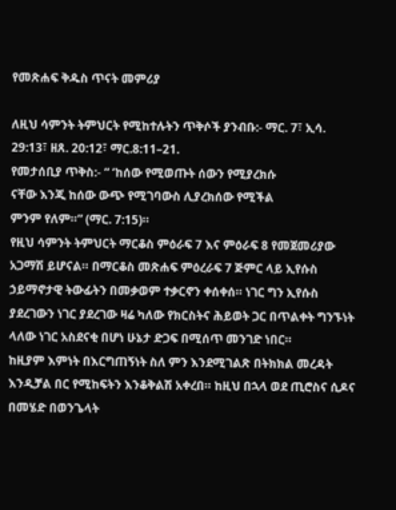የመጽሐፍ ቅዱስ ጥናት መምሪያ

ለዚህ ሳምንት ትምህርት የሚከተሉትን ጥቅሶች ያንብቡ:- ማር. 7፣ ኢሳ. 29:13፣ ዘጸ. 20:12፣ ማር.8:11–21.
የመታሰቢያ ጥቅስ:- “ ‘ከሰው የሚወጡት ሰውን የሚያረክሱ
ናቸው እንጂ ከሰው ውጭ የሚገባውስ ሊያረክሰው የሚችል
ምንም የለም።” (ማር. 7:15)።
የዚህ ሳምንት ትምህርት ማርቆስ ምዕራፍ 7 እና ምዕራፍ 8 የመጀመሪያው
አጋማሽ ይሆናል። በማርቆስ መጽሐፍ ምዕረራፍ 7 ጅምር ላይ ኢየሱስ
ኃይማኖታዊ ትውፊትን በመቃወም ተቃርኖን ቀሰቀሰ። ነገር ግን ኢየሱስ
ያደረገውን ነገር ያደረገው ዛሬ ካለው የክርስትና ሕይወት ጋር በጥልቀት ግንኙነት
ላለው ነገር አስደናቂ በሆነ ሁኔታ ድጋፍ በሚሰጥ መንገድ ነበር።
ከዚያም እምነት በእርግጠኝነት ስለ ምን እንደሚገልጽ በትክክል መረዳት
እንዲቻል በር የሚከፍትን እንቆቅልሽ አቀረበ። ከዚህ በኋላ ወደ ጢሮስና ሲዶና
በመሄድ በወንጌላት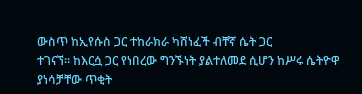ውስጥ ከኢየሱስ ጋር ተከራክራ ካሸነፈች ብቸኛ ሴት ጋር
ተገናኘ። ከእርሷ ጋር የነበረው ግንኙነት ያልተለመደ ሲሆን ከሥሩ ሴትዮዋ
ያነሳቻቸው ጥቂት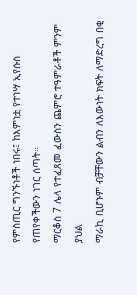የምስጢር ግንኙነቶች ነበሩ፤ ከእምነቷ የተነሣ ኢየሱስ
የጠየቀችውን ነገር ሰጣት።
ማርቆስ 7 ሌላ የተፈጸመ ፈውስን ጨምሮ ተዓምራቶች ምንም ያህል
ማራኪ ቢሆኑም ብቻቸውን ልብን ለእውነት ክፍት ለማድረግ በቂ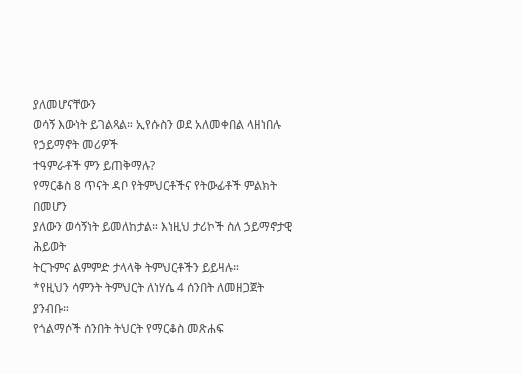ያለመሆናቸውን
ወሳኝ እውነት ይገልጻል። ኢየሱስን ወደ አለመቀበል ላዘነበሉ የኃይማኖት መሪዎች
ተዓምራቶች ምን ይጠቅማሉ?
የማርቆስ 8 ጥናት ዳቦ የትምህርቶችና የትውፊቶች ምልክት በመሆን
ያለውን ወሳኝነት ይመለከታል። እነዚህ ታሪኮች ስለ ኃይማኖታዊ ሕይወት
ትርጉምና ልምምድ ታላላቅ ትምህርቶችን ይይዛሉ።
*የዚህን ሳምንት ትምህርት ለነሃሴ 4 ሰንበት ለመዘጋጀት ያንብቡ።
የጎልማሶች ሰንበት ትህርት የማርቆስ መጽሐፍ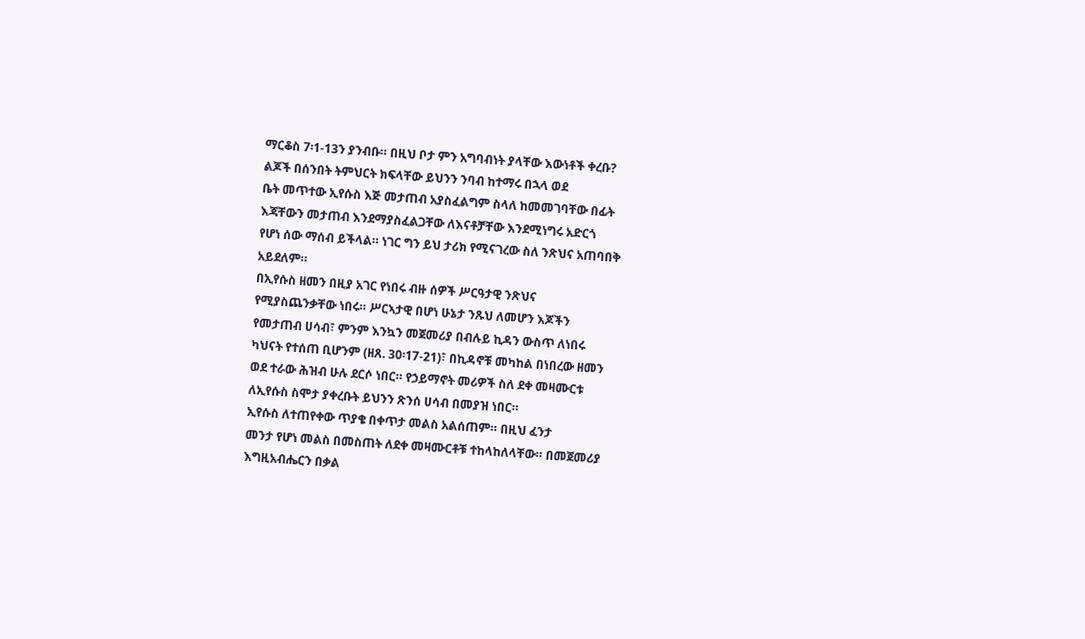ማርቆስ 7፡1-13ን ያንብቡ። በዚህ ቦታ ምን አግባብነት ያላቸው እውነቶች ቀረቡ?
ልጆች በሰንበት ትምህርት ክፍላቸው ይህንን ንባብ ከተማሩ በኋላ ወደ
ቤት መጥተው ኢየሱስ እጅ መታጠብ አያስፈልግም ስላለ ከመመገባቸው በፊት
እጃቸውን መታጠብ እንደማያስፈልጋቸው ለእናቶቻቸው እንደሚነግሩ አድርጎ
የሆነ ሰው ማሰብ ይችላል። ነገር ግን ይህ ታሪክ የሚናገረው ስለ ንጽህና አጠባበቅ
አይደለም።
በኢየሱስ ዘመን በዚያ አገር የነበሩ ብዙ ሰዎች ሥርዓታዊ ንጽህና
የሚያስጨንቃቸው ነበሩ። ሥርኣታዊ በሆነ ሁኔታ ንጹህ ለመሆን እጆችን
የመታጠብ ሀሳብ፣ ምንም እንኳን መጀመሪያ በብሉይ ኪዳን ውስጥ ለነበሩ
ካህናት የተሰጠ ቢሆንም (ዘጸ. 30፡17-21)፣ በኪዳኖቹ መካከል በነበረው ዘመን
ወደ ተራው ሕዝብ ሁሉ ደርሶ ነበር። የኃይማኖት መሪዎች ስለ ደቀ መዛሙርቱ
ለኢየሱስ ስሞታ ያቀረቡት ይህንን ጽንሰ ሀሳብ በመያዝ ነበር።
ኢየሱስ ለተጠየቀው ጥያቄ በቀጥታ መልስ አልሰጠም። በዚህ ፈንታ
መንታ የሆነ መልስ በመስጠት ለደቀ መዛሙርቶቹ ተከላከለላቸው። በመጀመሪያ
እግዚአብሔርን በቃል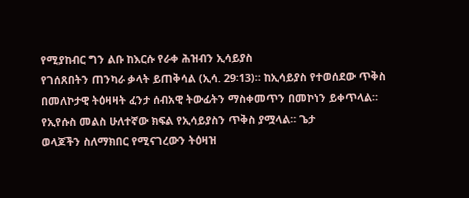የሚያከብር ግን ልቡ ከእርሱ የራቀ ሕዝብን ኢሳይያስ
የገሰጸበትን ጠንካራ ቃላት ይጠቅሳል (ኢሳ. 29፡13)። ከኢሳይያስ የተወሰደው ጥቅስ
በመለኮታዊ ትዕዛዛት ፈንታ ሰብአዊ ትውፊትን ማስቀመጥን በመኮነን ይቀጥላል።
የኢየሱስ መልስ ሁለተኛው ክፍል የኢሳይያስን ጥቅስ ያሟላል። ጌታ
ወላጆችን ስለማክበር የሚናገረውን ትዕዛዝ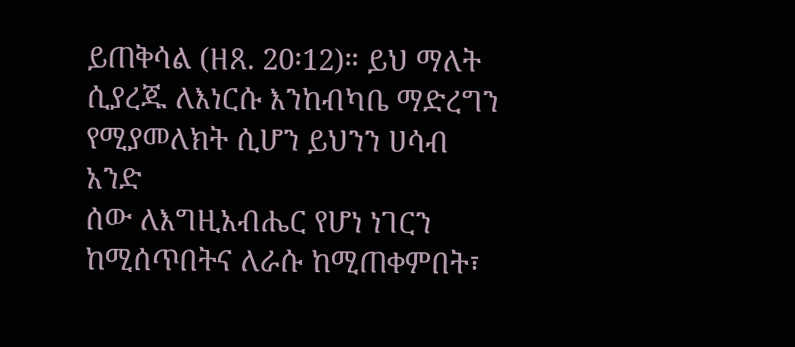ይጠቅሳል (ዘጸ. 20፡12)። ይህ ማለት
ሲያረጁ ለእነርሱ እንከብካቤ ማድረግን የሚያመለክት ሲሆን ይህንን ሀሳብ አንድ
ሰው ለእግዚአብሔር የሆነ ነገርን ከሚሰጥበትና ለራሱ ከሚጠቀምበት፣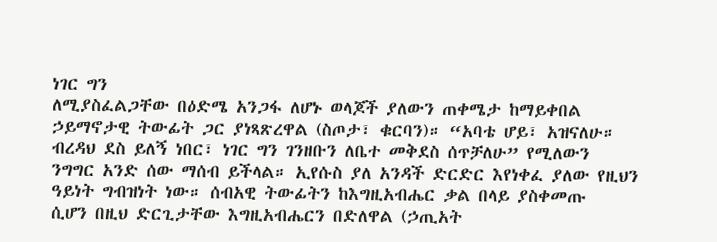ነገር ግን
ለሚያስፈልጋቸው በዕድሜ አንጋፋ ለሆኑ ወላጆች ያለውን ጠቀሜታ ከማይቀበል
ኃይማኖታዊ ትውፊት ጋር ያነጻጽረዋል (ስጦታ፣ ቁርባን)። “አባቴ ሆይ፣ አዝናለሁ።
ብረዳህ ደስ ይለኝ ነበር፣ ነገር ግን ገንዘቡን ለቤተ መቅደስ ሰጥቻለሁ” የሚለውን
ንግግር አንድ ሰው ማሰብ ይችላል። ኢየሱስ ያለ አንዳች ድርድር እየነቀፈ ያለው የዚህን
ዓይነት ግብዝነት ነው። ሰብአዊ ትውፊትን ከእግዚአብሔር ቃል በላይ ያስቀመጡ
ሲሆን በዚህ ድርጊታቸው እግዚአብሔርን በድለዋል (ኃጢአት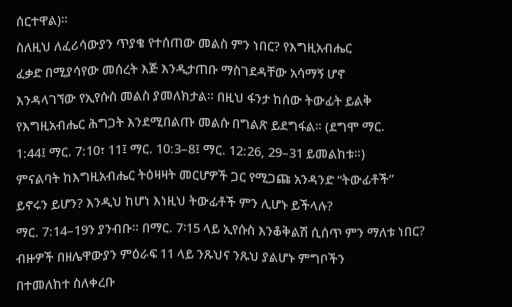ሰርተዋል)።
ስለዚህ ለፈሪሳውያን ጥያቄ የተሰጠው መልስ ምን ነበር? የእግዚአብሔር
ፈቃድ በሚያሳየው መሰረት እጅ እንዲታጠቡ ማስገደዳቸው አሳማኝ ሆኖ
እንዳላገኘው የኢየሱስ መልስ ያመለክታል። በዚህ ፋንታ ከሰው ትውፊት ይልቅ
የእግዚአብሔር ሕግጋት እንደሚበልጡ መልሱ በግልጽ ይደግፋል። (ደግሞ ማር.
1:44፤ ማር. 7:10፣ 11፤ ማር. 10:3–8፤ ማር. 12:26, 29–31 ይመልከቱ።)
ምናልባት ከእግዚአብሔር ትዕዛዛት መርሆዎች ጋር የሚጋጩ አንዳንድ “ትውፊቶች”
ይኖሩን ይሆን? እንዲህ ከሆነ እነዚህ ትውፊቶች ምን ሊሆኑ ይችላሉ?
ማር. 7:14–19ን ያንብቡ። በማር. 7፡15 ላይ ኢየሱስ እንቆቅልሽ ሲሰጥ ምን ማለቱ ነበር?
ብዙዎች በዘሌዋውያን ምዕራፍ 11 ላይ ንጹህና ንጹህ ያልሆኑ ምግቦችን
በተመለከተ ስለቀረቡ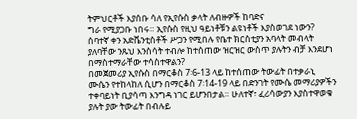ትምህርቶች እያሰቡ ሳለ የኢየሱስ ቃላት ለብዙዎች ከባድና
ግራ የሚያጋቡ ነበሩ። ኢየሱስ የዚህ ዓይነቶቹን ልዩነቶች እያስወገደ ነውን?
ሰባተኛ ቀን አድቬንቲስቶች ሥጋን የሚበሉ የቤተ ክርስቲያን አባላት መብላት
ያለባቸው ንጹህ እንስሳት ተብሎ ከተሰጠው ዝርዝር ውስጥ ያሉትን ብቻ እንደሆነ
በማስተማራቸው ተሳስተዋልን?
በመጀመሪያ ኢየሱስ በማርቆስ 7፡6-13 ላይ ከተሰጠው ትውፊት በተቃራኒ
ሙሴን የተከላከለ ሲሆን በማርቆስ 7፡14-19 ላይ በድንገት የሙሴ መማሪያዎችን
ተቀባይነት ቢያሳጣ እንግዳ ነገር ይሆንበታል። ሁለተኛ፣ ፈሪሳውያን እያስተዋወቁ
ያሉት ያው ትውፊት በብሉይ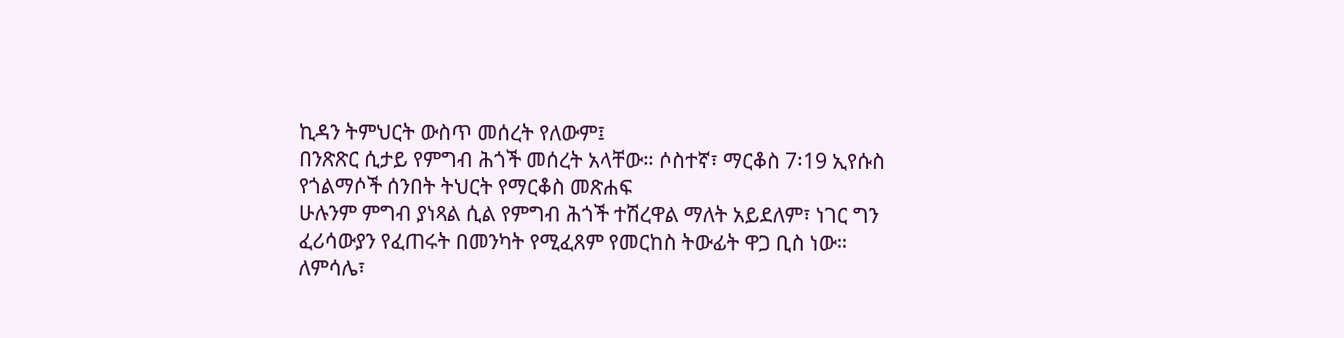ኪዳን ትምህርት ውስጥ መሰረት የለውም፤
በንጽጽር ሲታይ የምግብ ሕጎች መሰረት አላቸው። ሶስተኛ፣ ማርቆስ 7፡19 ኢየሱስ
የጎልማሶች ሰንበት ትህርት የማርቆስ መጽሐፍ
ሁሉንም ምግብ ያነጻል ሲል የምግብ ሕጎች ተሽረዋል ማለት አይደለም፣ ነገር ግን
ፈሪሳውያን የፈጠሩት በመንካት የሚፈጸም የመርከስ ትውፊት ዋጋ ቢስ ነው።
ለምሳሌ፣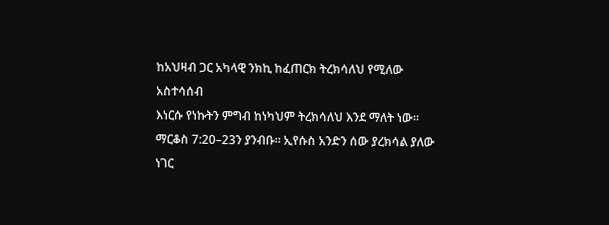ከአህዛብ ጋር አካላዊ ንክኪ ከፈጠርክ ትረክሳለህ የሚለው አስተሳሰብ
እነርሱ የነኩትን ምግብ ከነካህም ትረክሳለህ እንደ ማለት ነው።
ማርቆስ 7:20–23ን ያንብቡ። ኢየሱስ አንድን ሰው ያረክሳል ያለው ነገር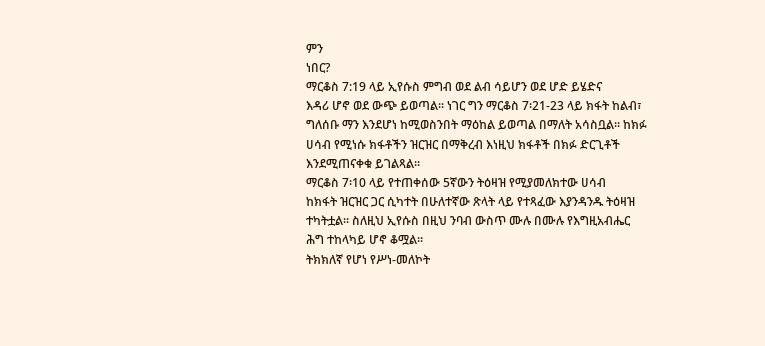ምን
ነበር?
ማርቆስ 7:19 ላይ ኢየሱስ ምግብ ወደ ልብ ሳይሆን ወደ ሆድ ይሄድና
እዳሪ ሆኖ ወደ ውጭ ይወጣል። ነገር ግን ማርቆስ 7፡21-23 ላይ ክፋት ከልብ፣
ግለሰቡ ማን እንደሆነ ከሚወስንበት ማዕከል ይወጣል በማለት አሳስቧል። ከክፉ
ሀሳብ የሚነሱ ክፋቶችን ዝርዝር በማቅረብ እነዚህ ክፋቶች በክፉ ድርጊቶች
እንደሚጠናቀቁ ይገልጻል።
ማርቆስ 7፡10 ላይ የተጠቀሰው 5ኛውን ትዕዛዝ የሚያመለክተው ሀሳብ
ከክፋት ዝርዝር ጋር ሲካተት በሁለተኛው ጽላት ላይ የተጻፈው እያንዳንዱ ትዕዛዝ
ተካትቷል። ስለዚህ ኢየሱስ በዚህ ንባብ ውስጥ ሙሉ በሙሉ የእግዚአብሔር
ሕግ ተከላካይ ሆኖ ቆሟል።
ትክክለኛ የሆነ የሥነ-መለኮት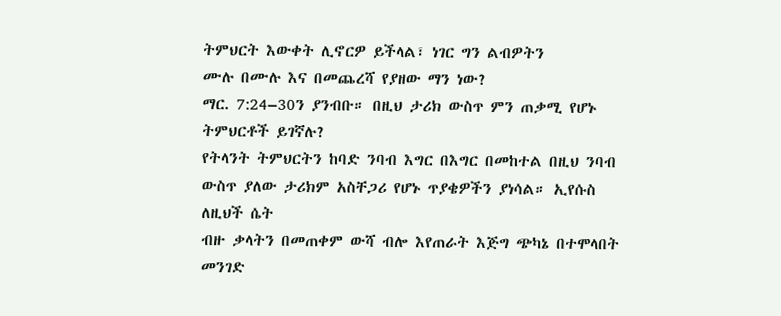ትምህርት እውቀት ሊኖርዎ ይችላል፣ ነገር ግን ልብዎትን
ሙሉ በሙሉ እና በመጨረሻ የያዘው ማን ነው?
ማር. 7:24–30ን ያንብቡ። በዚህ ታሪክ ውስጥ ምን ጠቃሚ የሆኑ ትምህርቶች ይገኛሉ?
የትላንት ትምህርትን ከባድ ንባብ እግር በእግር በመከተል በዚህ ንባብ
ውስጥ ያለው ታሪክም አስቸጋሪ የሆኑ ጥያቄዎችን ያነሳል። ኢየሱስ ለዚህች ሴት
ብዙ ቃላትን በመጠቀም ውሻ ብሎ እየጠራት እጅግ ጭካኔ በተሞላበት መንገድ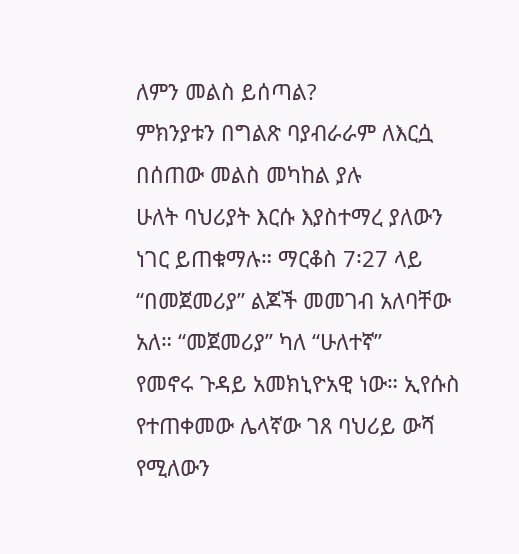ለምን መልስ ይሰጣል?
ምክንያቱን በግልጽ ባያብራራም ለእርሷ በሰጠው መልስ መካከል ያሉ
ሁለት ባህሪያት እርሱ እያስተማረ ያለውን ነገር ይጠቁማሉ። ማርቆስ 7፡27 ላይ
“በመጀመሪያ” ልጆች መመገብ አለባቸው አለ። “መጀመሪያ” ካለ “ሁለተኛ”
የመኖሩ ጉዳይ አመክኒዮአዊ ነው። ኢየሱስ የተጠቀመው ሌላኛው ገጸ ባህሪይ ውሻ
የሚለውን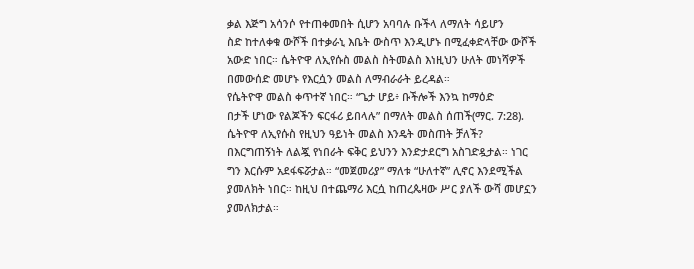ቃል እጅግ አሳንሶ የተጠቀመበት ሲሆን አባባሉ ቡችላ ለማለት ሳይሆን
ስድ ከተለቀቁ ውሾች በተቃራኒ እቤት ውስጥ እንዲሆኑ በሚፈቀድላቸው ውሾች
አውድ ነበር። ሴትዮዋ ለኢየሱስ መልስ ስትመልስ እነዚህን ሁለት መነሻዎች
በመውሰድ መሆኑ የእርሷን መልስ ለማብራራት ይረዳል።
የሴትዮዋ መልስ ቀጥተኛ ነበር። “ጌታ ሆይ፥ ቡችሎች እንኳ ከማዕድ
በታች ሆነው የልጆችን ፍርፋሪ ይበላሉ” በማለት መልስ ሰጠች(ማር. 7:28).
ሴትዮዋ ለኢየሱስ የዚህን ዓይነት መልስ እንዴት መስጠት ቻለች?
በእርግጠኝነት ለልጇ የነበራት ፍቅር ይህንን እንድታደርግ አስገድዷታል። ነገር
ግን እርሱም አደፋፍሯታል። “መጀመሪያ” ማለቱ “ሁለተኛ” ሊኖር እንደሚችል
ያመለክት ነበር። ከዚህ በተጨማሪ እርሷ ከጠረጴዛው ሥር ያለች ውሻ መሆኗን
ያመለክታል።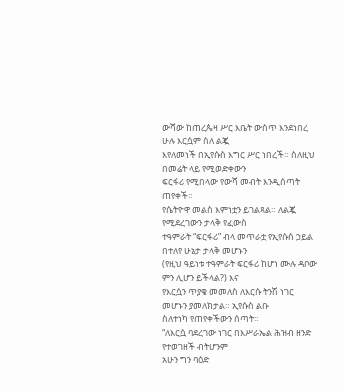ውሻው ከጠረጴዛ ሥር እቤት ውስጥ እንደነበረ ሁሉ እርሷም ስለ ልጇ
እየለመነች በኢየሱስ እግር ሥር ነበረች። ስለዚህ በመሬት ላይ የሚወድቀውን
ፍርፋሪ የሚበላው የውሻ መብት እንዲሰጣት ጠየቀች።
የሴትዮዋ መልስ እምነቷን ይገልጻል። ለልጇ የሚደረገውን ታላቅ የፈውስ
ተዓምራት “ፍርፋሪ” ብላ መጥራቷ የኢየሱስ ኃይል በተለየ ሁኔታ ታላቅ መሆኑን
(የዚህ ዓይነቱ ተዓምራት ፍርፋሪ ከሆነ ሙሉ ዳቦው ምን ሊሆን ይችላል?) እና
የእርሷን ጥያቄ መመለስ ለእርሱ ትንሽ ነገር መሆኑን ያመለክታል። ኢየሱስ ልቡ
ስለተነካ የጠየቀችውን ሰጣት።
“ለእርሷ ባደረገው ነገር በእሥራኤል ሕዝብ ዘንድ የተወገዘች ብትሆንም
አሁን ግን ባዕድ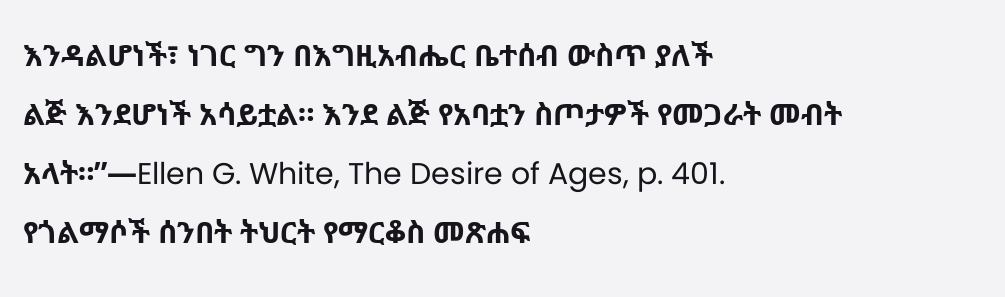እንዳልሆነች፣ ነገር ግን በእግዚአብሔር ቤተሰብ ውስጥ ያለች
ልጅ እንደሆነች አሳይቷል። እንደ ልጅ የአባቷን ስጦታዎች የመጋራት መብት
አላት።”—Ellen G. White, The Desire of Ages, p. 401.
የጎልማሶች ሰንበት ትህርት የማርቆስ መጽሐፍ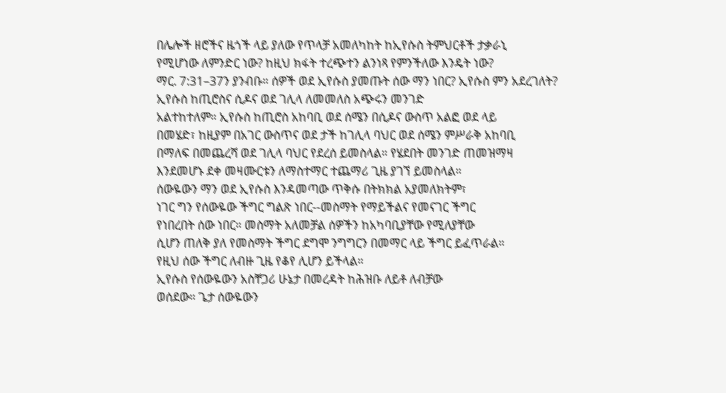በሌሎች ዘሮችና ዜጎች ላይ ያለው የጥላቻ አመለካከት ከኢየሱስ ትምህርቶች ታቃራኒ
የሚሆነው ለምንድር ነው? ከዚህ ክፋት ተረጭተን ልንነጻ የምንችለው እንዴት ነው?
ማር. 7:31–37ን ያንብቡ። ሰዎች ወደ ኢየሱስ ያመጡት ሰው ማን ነበር? ኢየሱስ ምን አደረገለት?
ኢየሱስ ከጢሮስና ሲዶና ወደ ገሊላ ለመመለስ አጭሩን መንገድ
አልተከተለም። ኢየሱስ ከጢሮስ አከባቢ ወደ ሰሜን በሲዶና ውስጥ አልፎ ወደ ላይ
በመሄድ፣ ከዚያም በአገር ውስጥና ወደ ታች ከገሊላ ባህር ወደ ሰሜን ምሥራቅ አከባቢ
በማለፍ በመጨረሻ ወደ ገሊላ ባህር የደረሰ ይመስላል። የሄደበት መንገድ ጠመዝማዛ
እንደመሆኑ ደቀ መዛሙርቱን ለማስተማር ተጨማሪ ጊዜ ያገኘ ይመስላል።
ሰውዬውን ማን ወደ ኢየሱስ እንዳመጣው ጥቅሱ በትክክል አያመለክትም፣
ነገር ግን የሰውዬው ችግር ግልጽ ነበር--መስማት የማይችልና የመናገር ችግር
የነበረበት ሰው ነበር። መስማት አለመቻል ሰዎችን ከአካባቢያቸው የሚለያቸው
ሲሆን ጠለቅ ያለ የመስማት ችግር ደግሞ ንግግርን በመማር ላይ ችግር ይፈጥራል።
የዚህ ሰው ችግር ለብዙ ጊዜ የቆየ ሊሆን ይችላል።
ኢየሱስ የሰውዬውን አስቸጋሪ ሁኔታ በመረዳት ከሕዝቡ ለይቶ ለብቻው
ወሰደው። ጌታ ሰውዬውን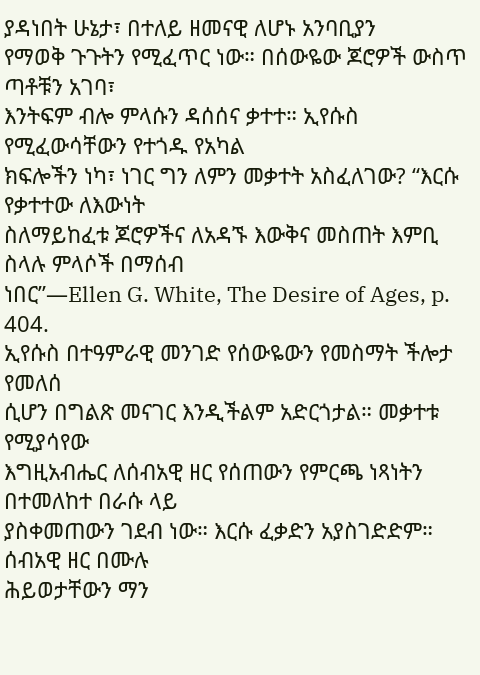ያዳነበት ሁኔታ፣ በተለይ ዘመናዊ ለሆኑ አንባቢያን
የማወቅ ጉጉትን የሚፈጥር ነው። በሰውዬው ጆሮዎች ውስጥ ጣቶቹን አገባ፣
እንትፍም ብሎ ምላሱን ዳሰሰና ቃተተ። ኢየሱስ የሚፈውሳቸውን የተጎዱ የአካል
ክፍሎችን ነካ፣ ነገር ግን ለምን መቃተት አስፈለገው? “እርሱ የቃተተው ለእውነት
ስለማይከፈቱ ጆሮዎችና ለአዳኙ እውቅና መስጠት እምቢ ስላሉ ምላሶች በማሰብ
ነበር”—Ellen G. White, The Desire of Ages, p. 404.
ኢየሱስ በተዓምራዊ መንገድ የሰውዬውን የመስማት ችሎታ የመለሰ
ሲሆን በግልጽ መናገር እንዲችልም አድርጎታል። መቃተቱ የሚያሳየው
እግዚአብሔር ለሰብአዊ ዘር የሰጠውን የምርጫ ነጻነትን በተመለከተ በራሱ ላይ
ያስቀመጠውን ገደብ ነው። እርሱ ፈቃድን አያስገድድም። ሰብአዊ ዘር በሙሉ
ሕይወታቸውን ማን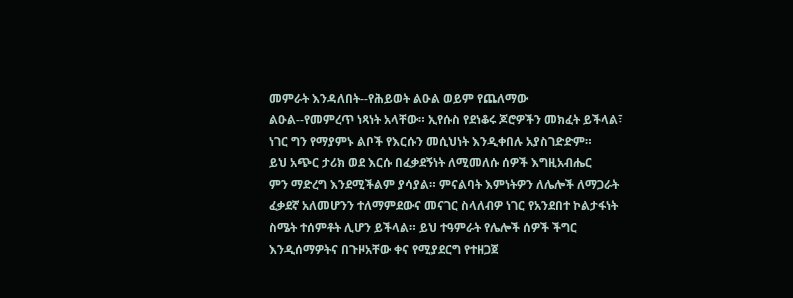መምራት እንዳለበት--የሕይወት ልዑል ወይም የጨለማው
ልዑል--የመምረጥ ነጻነት አላቸው። ኢየሱስ የደነቆሩ ጆሮዎችን መክፈት ይችላል፣
ነገር ግን የማያምኑ ልቦች የእርሱን መሲህነት እንዲቀበሉ አያስገድድም።
ይህ አጭር ታሪክ ወደ እርሱ በፈቃደኝነት ለሚመለሱ ሰዎች እግዚአብሔር
ምን ማድረግ እንደሚችልም ያሳያል። ምናልባት እምነትዎን ለሌሎች ለማጋራት
ፈቃደኛ አለመሆንን ተለማምደውና መናገር ስላለብዎ ነገር የአንደበተ ኮልታፋነት
ስሜት ተሰምቶት ሊሆን ይችላል። ይህ ተዓምራት የሌሎች ሰዎች ችግር
እንዲሰማዎትና በጉዞአቸው ቀና የሚያደርግ የተዘጋጀ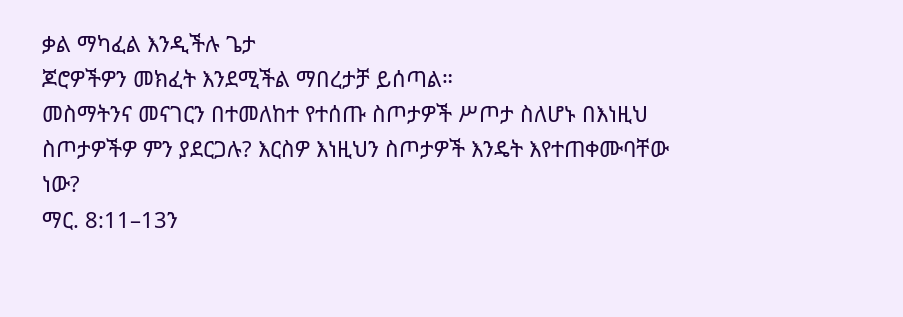ቃል ማካፈል እንዲችሉ ጌታ
ጆሮዎችዎን መክፈት እንደሚችል ማበረታቻ ይሰጣል።
መስማትንና መናገርን በተመለከተ የተሰጡ ስጦታዎች ሥጦታ ስለሆኑ በእነዚህ
ስጦታዎችዎ ምን ያደርጋሉ? እርስዎ እነዚህን ስጦታዎች እንዴት እየተጠቀሙባቸው
ነው?
ማር. 8:11–13ን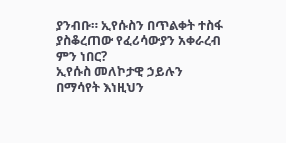ያንብቡ። ኢየሱስን በጥልቀት ተስፋ ያስቆረጠው የፈሪሳውያን አቀራረብ ምን ነበር?
ኢየሱስ መለኮታዊ ኃይሉን በማሳየት እነዚህን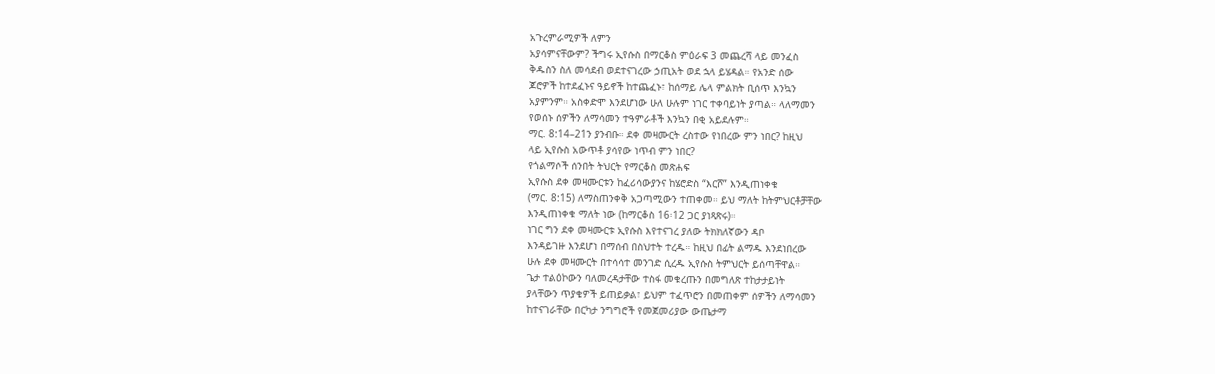አጉረምራሚዎች ለምን
አያሳምናቸውም? ችግሩ ኢየሱስ በማርቆስ ምዕራፍ 3 መጨረሻ ላይ መንፈስ
ቅዱስን ስለ መሳደብ ወደተናገረው ኃጢአት ወደ ኋላ ይሄዳል። የአንድ ሰው
ጆሮዎች ከተደፈኑና ዓይኖች ከተጨፈኑ፣ ከሰማይ ሌላ ምልክት ቢሰጥ እንኳን
አያምንም። አስቀድሞ እንደሆነው ሁለ ሁሉም ነገር ተቀባይነት ያጣል። ላለማመን
የወሰኑ ሰዎችን ለማሳመን ተዓምራቶች እንኳን በቂ አይደሉም።
ማር. 8:14–21ን ያንብቡ። ደቀ መዛሙርት ረስተው የነበረው ምን ነበር? ከዚህ
ላይ ኢየሱስ አውጥቶ ያሳየው ነጥብ ምን ነበር?
የጎልማሶች ሰንበት ትህርት የማርቆስ መጽሐፍ
ኢየሱስ ደቀ መዛሙርቱን ከፈሪሳውያንና ከሄሮድስ “እርሾ” እንዲጠነቀቁ
(ማር. 8:15) ለማስጠንቀቅ አጋጣሚውን ተጠቀመ። ይህ ማለት ከትምህርቶቻቸው
እንዲጠነቀቁ ማለት ነው (ከማርቆስ 16፡12 ጋር ያነጻጽሩ)።
ነገር ግን ደቀ መዛሙርቱ ኢየሱስ እየተናገረ ያለው ትክክለኛውን ዳቦ
እንዳይገዙ እንደሆነ በማሰብ በስህተት ተረዱ። ከዚህ በፊት ልማዱ እንደነበረው
ሁሉ ደቀ መዛሙርት በተሳሳተ መንገድ ሲረዱ ኢየሱስ ትምህርት ይሰጣቸዋል።
ጌታ ተልዕኮውን ባለመረዳታቸው ተስፋ መቁረጡን በመግለጽ ተከታታይነት
ያላቸውን ጥያቄዎች ይጠይቃል፣ ይህም ተፈጥሮን በመጠቀም ሰዎችን ለማሳመን
ከተናገራቸው በርካታ ንግግሮች የመጀመሪያው ውጤታማ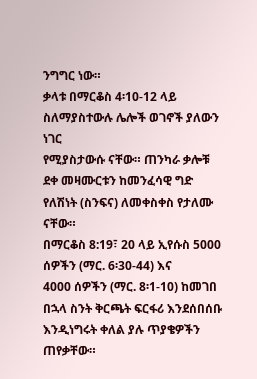ንግግር ነው።
ቃላቱ በማርቆስ 4፡10-12 ላይ ስለማያስተውሉ ሌሎች ወገኖች ያለውን ነገር
የሚያስታውሱ ናቸው። ጠንካራ ቃሎቹ ደቀ መዛሙርቱን ከመንፈሳዊ ግድ
የለሽነት (ስንፍና) ለመቀስቀስ የታለሙ ናቸው።
በማርቆስ 8:19፣ 20 ላይ ኢየሱስ 5000 ሰዎችን (ማር. 6፡30-44) እና
4000 ሰዎችን (ማር. 8፡1-10) ከመገበ በኋላ ስንት ቅርጫት ፍርፋሪ እንደሰበሰቡ
እንዲነግሩት ቀለል ያሉ ጥያቄዎችን ጠየቃቸው።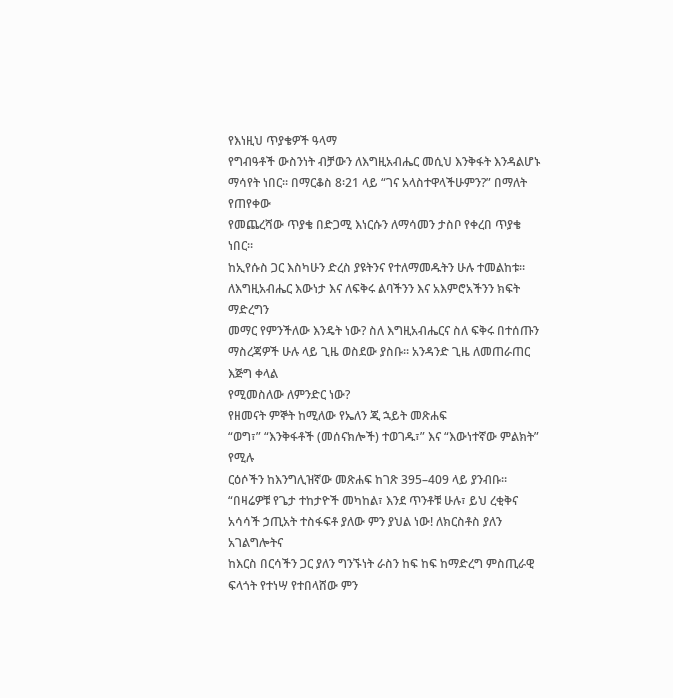የእነዚህ ጥያቄዎች ዓላማ
የግብዓቶች ውስንነት ብቻውን ለእግዚአብሔር መሲህ እንቅፋት እንዳልሆኑ
ማሳየት ነበር። በማርቆስ 8፡21 ላይ “ገና አላስተዋላችሁምን?” በማለት የጠየቀው
የመጨረሻው ጥያቄ በድጋሚ እነርሱን ለማሳመን ታስቦ የቀረበ ጥያቄ ነበር።
ከኢየሱስ ጋር እስካሁን ድረስ ያዩትንና የተለማመዱትን ሁሉ ተመልከቱ።
ለእግዚአብሔር እውነታ እና ለፍቅሩ ልባችንን እና አእምሮአችንን ክፍት ማድረግን
መማር የምንችለው እንዴት ነው? ስለ እግዚአብሔርና ስለ ፍቅሩ በተሰጡን
ማስረጃዎች ሁሉ ላይ ጊዜ ወስደው ያስቡ። አንዳንድ ጊዜ ለመጠራጠር እጅግ ቀላል
የሚመስለው ለምንድር ነው?
የዘመናት ምኞት ከሚለው የኤለን ጂ ኋይት መጽሐፍ
“ወግ፣” “እንቅፋቶች (መሰናክሎች) ተወገዱ፣” እና “እውነተኛው ምልክት” የሚሉ
ርዕሶችን ከእንግሊዝኛው መጽሐፍ ከገጽ 395–409 ላይ ያንብቡ።
“በዛሬዎቹ የጌታ ተከታዮች መካከል፣ እንደ ጥንቶቹ ሁሉ፣ ይህ ረቂቅና
አሳሳች ኃጢአት ተስፋፍቶ ያለው ምን ያህል ነው! ለክርስቶስ ያለን አገልግሎትና
ከእርስ በርሳችን ጋር ያለን ግንኙነት ራስን ከፍ ከፍ ከማድረግ ምስጢራዊ
ፍላጎት የተነሣ የተበላሸው ምን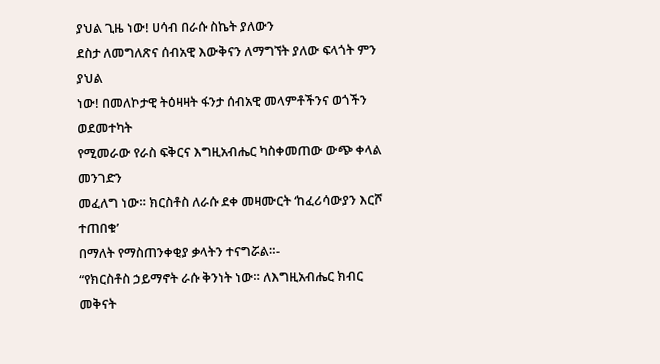ያህል ጊዜ ነው! ሀሳብ በራሱ ስኬት ያለውን
ደስታ ለመግለጽና ሰብአዊ እውቅናን ለማግኘት ያለው ፍላጎት ምን ያህል
ነው! በመለኮታዊ ትዕዛዛት ፋንታ ሰብአዊ መላምቶችንና ወጎችን ወደመተካት
የሚመራው የራስ ፍቅርና እግዚአብሔር ካስቀመጠው ውጭ ቀላል መንገድን
መፈለግ ነው። ክርስቶስ ለራሱ ደቀ መዛሙርት ‘ከፈሪሳውያን እርሾ ተጠበቁ’
በማለት የማስጠንቀቂያ ቃላትን ተናግሯል።-
“የክርስቶስ ኃይማኖት ራሱ ቅንነት ነው። ለእግዚአብሔር ክብር መቅናት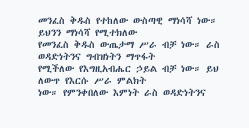መንፈስ ቅዱስ የተከለው ውስጣዊ ማነሳሻ ነው። ይህንን ማነሳሻ የሚተክለው
የመንፈስ ቅዱስ ውጤታማ ሥራ ብቻ ነው። ራስ ወዳድነትንና ግብዝነትን ማጥፋት
የሚችለው የእግዚአብሔር ኃይል ብቻ ነው። ይህ ለውጥ የእርሱ ሥራ ምልክት
ነው። የምንቀበለው እምነት ራስ ወዳድነትንና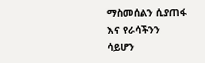ማስመሰልን ሲያጠፋ እና የራሳችንን
ሳይሆን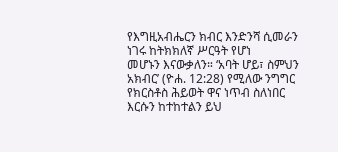የእግዚአብሔርን ክብር እንድንሻ ሲመራን ነገሩ ከትክክለኛ ሥርዓት የሆነ
መሆኑን እናውቃለን። ‘አባት ሆይ፣ ስምህን አክብር’ (ዮሐ. 12:28) የሚለው ንግግር
የክርስቶስ ሕይወት ዋና ነጥብ ስለነበር እርሱን ከተከተልን ይህ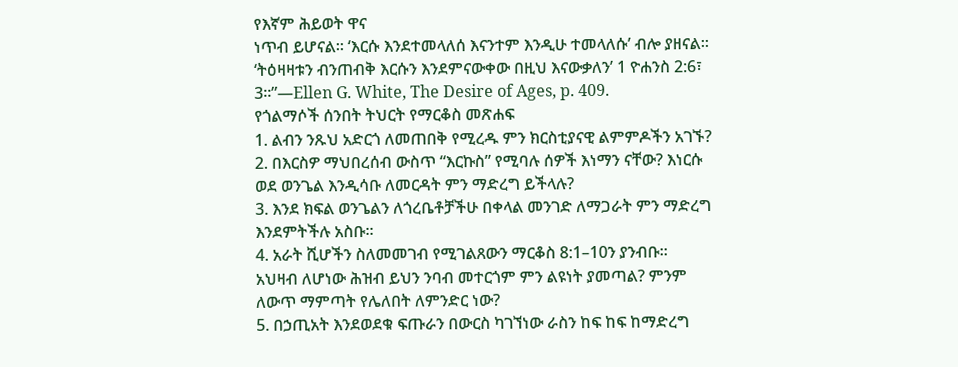የእኛም ሕይወት ዋና
ነጥብ ይሆናል። ‘እርሱ እንደተመላለሰ እናንተም እንዲሁ ተመላለሱ’ ብሎ ያዘናል።
‘ትዕዛዛቱን ብንጠብቅ እርሱን እንደምናውቀው በዚህ እናውቃለን’ 1 ዮሐንስ 2:6፣
3።”—Ellen G. White, The Desire of Ages, p. 409.
የጎልማሶች ሰንበት ትህርት የማርቆስ መጽሐፍ
1. ልብን ንጹህ አድርጎ ለመጠበቅ የሚረዱ ምን ክርስቲያናዊ ልምምዶችን አገኙ?
2. በእርስዎ ማህበረሰብ ውስጥ “እርኩስ” የሚባሉ ሰዎች እነማን ናቸው? እነርሱ
ወደ ወንጌል እንዲሳቡ ለመርዳት ምን ማድረግ ይችላሉ?
3. እንደ ክፍል ወንጌልን ለጎረቤቶቻችሁ በቀላል መንገድ ለማጋራት ምን ማድረግ
እንደምትችሉ አስቡ።
4. አራት ሺሆችን ስለመመገብ የሚገልጸውን ማርቆስ 8:1–10ን ያንብቡ።
አህዛብ ለሆነው ሕዝብ ይህን ንባብ መተርጎም ምን ልዩነት ያመጣል? ምንም
ለውጥ ማምጣት የሌለበት ለምንድር ነው?
5. በኃጢአት እንደወደቁ ፍጡራን በውርስ ካገኘነው ራስን ከፍ ከፍ ከማድረግ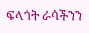ፍላጎት ራሳችንን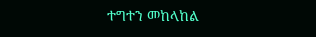ተግተን መከላከል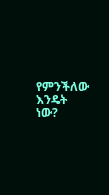የምንችለው እንዴት ነው?